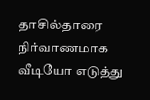தாசில்தாரை நிர்வாணமாக வீடியோ எடுத்து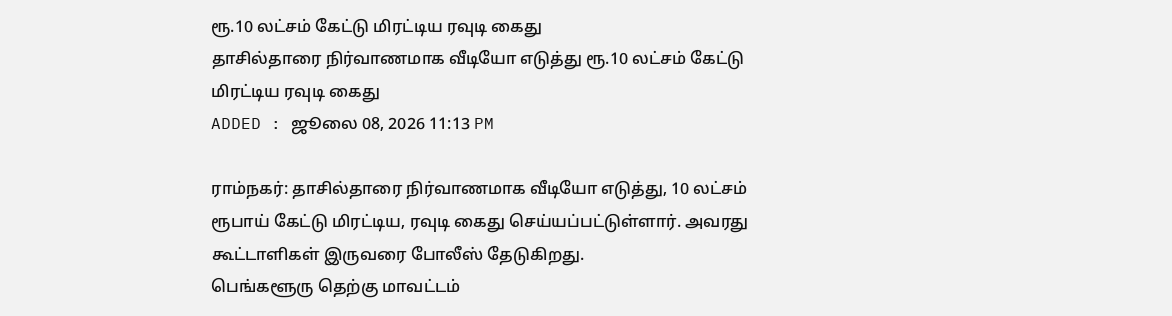ரூ.10 லட்சம் கேட்டு மிரட்டிய ரவுடி கைது
தாசில்தாரை நிர்வாணமாக வீடியோ எடுத்து ரூ.10 லட்சம் கேட்டு மிரட்டிய ரவுடி கைது
ADDED : ஜூலை 08, 2026 11:13 PM

ராம்நகர்: தாசில்தாரை நிர்வாணமாக வீடியோ எடுத்து, 10 லட்சம் ரூபாய் கேட்டு மிரட்டிய, ரவுடி கைது செய்யப்பட்டுள்ளார். அவரது கூட்டாளிகள் இருவரை போலீஸ் தேடுகிறது.
பெங்களூரு தெற்கு மாவட்டம்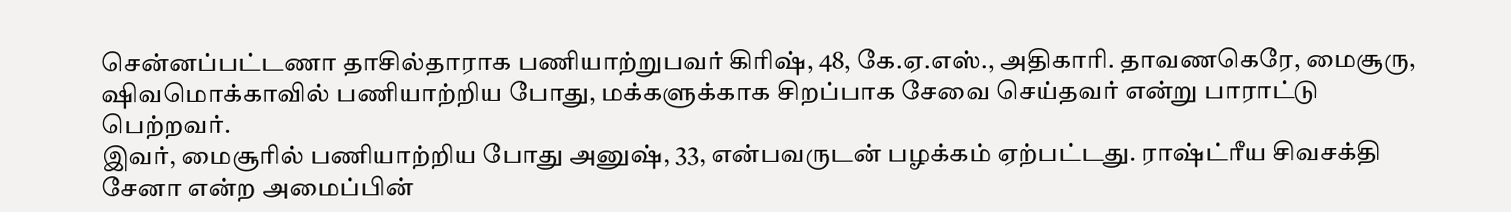சென்னப்பட்டணா தாசில்தாராக பணியாற்றுபவர் கிரிஷ், 48, கே.ஏ.எஸ்., அதிகாரி. தாவணகெரே, மைசூரு, ஷிவமொக்காவில் பணியாற்றிய போது, மக்களுக்காக சிறப்பாக சேவை செய்தவர் என்று பாராட்டு பெற்றவர்.
இவர், மைசூரில் பணியாற்றிய போது அனுஷ், 33, என்பவருடன் பழக்கம் ஏற்பட்டது. ராஷ்ட்ரீய சிவசக்தி சேனா என்ற அமைப்பின்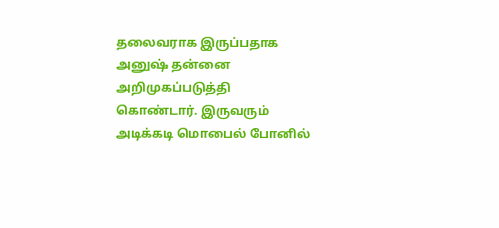தலைவராக இருப்பதாக அனுஷ் தன்னை அறிமுகப்படுத்தி கொண்டார். இருவரும் அடிக்கடி மொபைல் போனில்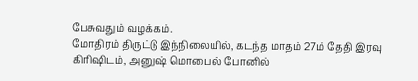பேசுவதும் வழக்கம்.
மோதிரம் திருட்டு இந்நிலையில், கடந்த மாதம் 27ம் தேதி இரவு கிரிஷிடம், அனுஷ் மொபைல் போனில்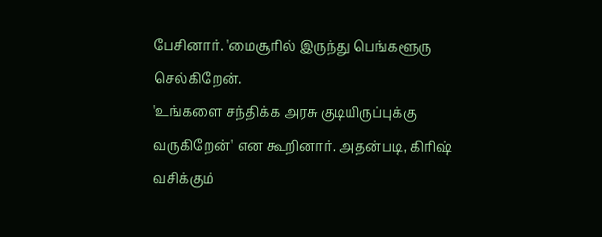பேசினார். 'மைசூரில் இருந்து பெங்களூரு செல்கிறேன்.
'உங்களை சந்திக்க அரசு குடியிருப்புக்கு வருகிறேன்' என கூறினார். அதன்படி, கிரிஷ் வசிக்கும்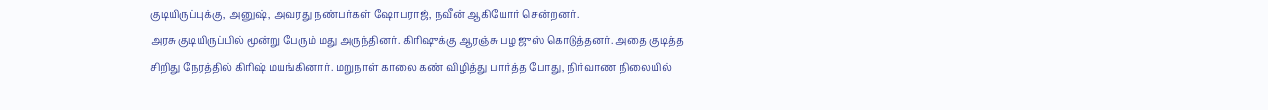குடியிருப்புக்கு, அனுஷ், அவரது நண்பர்கள் ஷோபராஜ், நவீன் ஆகியோர் சென்றனர்.
அரசு குடியிருப்பில் மூன்று பேரும் மது அருந்தினர். கிரிஷுக்கு ஆரஞ்சு பழ ஜுஸ் கொடுத்தனர். அதை குடித்த சிறிது நேரத்தில் கிரிஷ் மயங்கினார். மறுநாள் காலை கண் விழித்து பார்த்த போது, நிர்வாண நிலையில்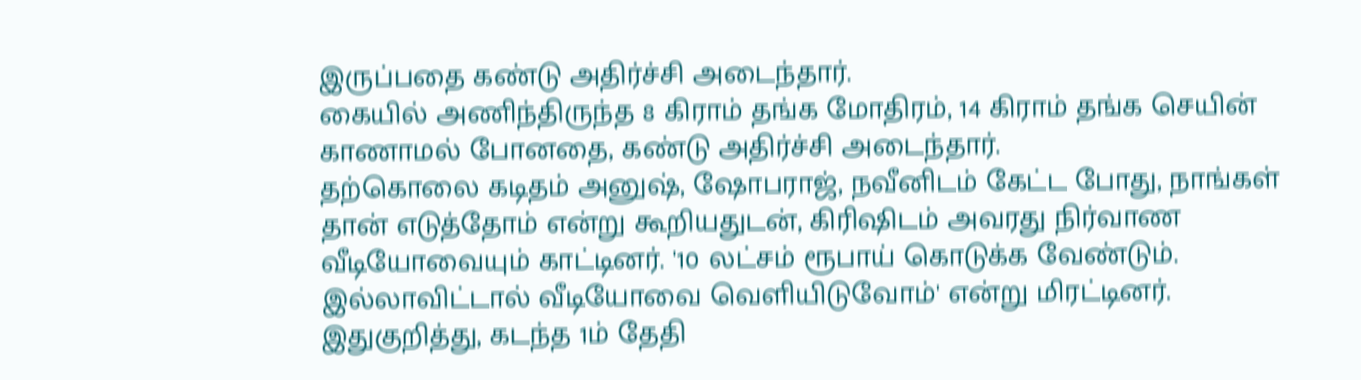இருப்பதை கண்டு அதிர்ச்சி அடைந்தார்.
கையில் அணிந்திருந்த 8 கிராம் தங்க மோதிரம், 14 கிராம் தங்க செயின் காணாமல் போனதை, கண்டு அதிர்ச்சி அடைந்தார்.
தற்கொலை கடிதம் அனுஷ், ஷோபராஜ், நவீனிடம் கேட்ட போது, நாங்கள் தான் எடுத்தோம் என்று கூறியதுடன், கிரிஷிடம் அவரது நிர்வாண வீடியோவையும் காட்டினர். '10 லட்சம் ரூபாய் கொடுக்க வேண்டும். இல்லாவிட்டால் வீடியோவை வெளியிடுவோம்' என்று மிரட்டினர்.
இதுகுறித்து, கடந்த 1ம் தேதி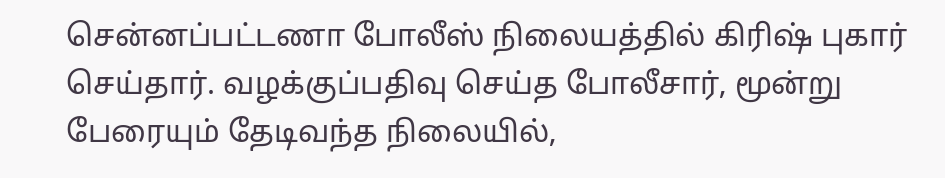சென்னப்பட்டணா போலீஸ் நிலையத்தில் கிரிஷ் புகார் செய்தார். வழக்குப்பதிவு செய்த போலீசார், மூன்று பேரையும் தேடிவந்த நிலையில்,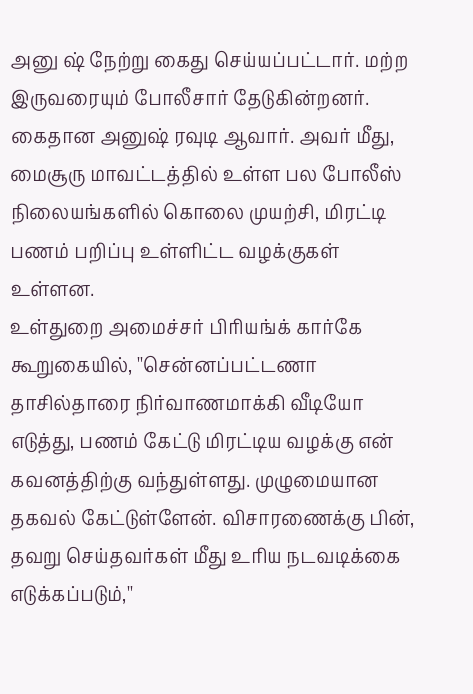அனு ஷ் நேற்று கைது செய்யப்பட்டார். மற்ற இருவரையும் போலீசார் தேடுகின்றனர்.
கைதான அனுஷ் ரவுடி ஆவார். அவர் மீது, மைசூரு மாவட்டத்தில் உள்ள பல போலீஸ் நிலையங்களில் கொலை முயற்சி, மிரட்டி பணம் பறிப்பு உள்ளிட்ட வழக்குகள் உள்ளன.
உள்துறை அமைச்சர் பிரியங்க் கார்கே கூறுகையில், ''சென்னப்பட்டணா தாசில்தாரை நிர்வாணமாக்கி வீடியோ எடுத்து, பணம் கேட்டு மிரட்டிய வழக்கு என் கவனத்திற்கு வந்துள்ளது. முழுமையான தகவல் கேட்டுள்ளேன். விசாரணைக்கு பின், தவறு செய்தவர்கள் மீது உரிய நடவடிக்கை எடுக்கப்படும்,''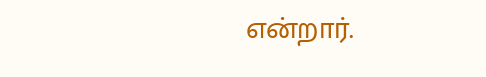என்றார்.